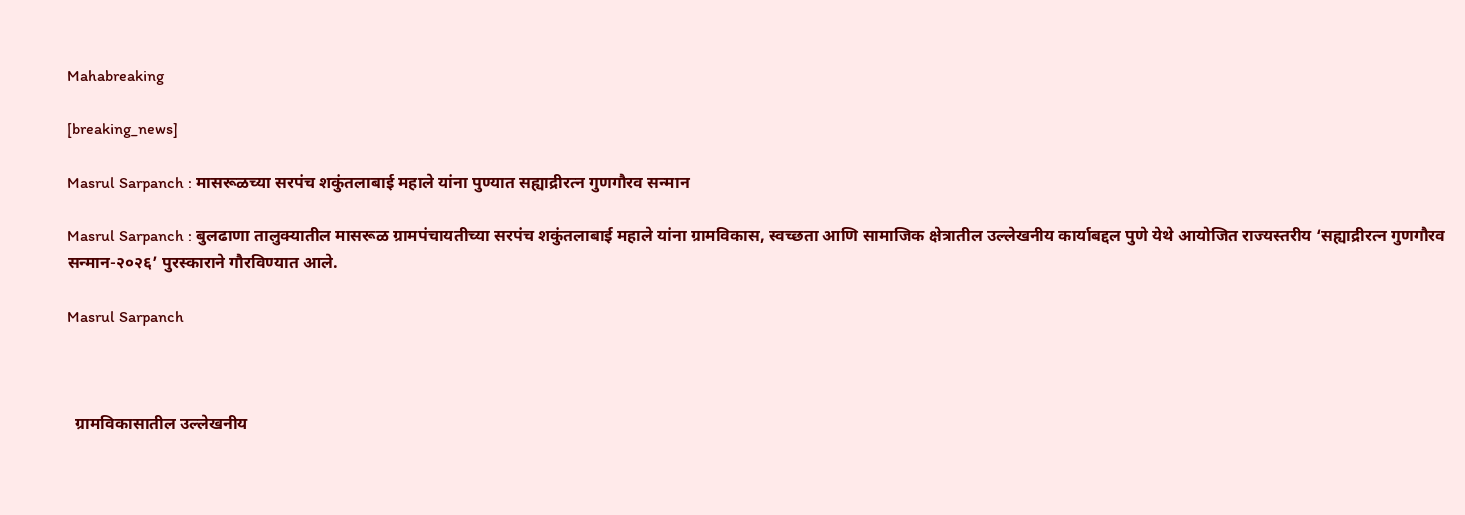Mahabreaking

[breaking_news]

Masrul Sarpanch : मासरूळच्या सरपंच शकुंतलाबाई महाले यांना पुण्यात सह्याद्रीरत्न गुणगौरव सन्मान

Masrul Sarpanch : बुलढाणा तालुक्यातील मासरूळ ग्रामपंचायतीच्या सरपंच शकुंतलाबाई महाले यांना ग्रामविकास, स्वच्छता आणि सामाजिक क्षेत्रातील उल्लेखनीय कार्याबद्दल पुणे येथे आयोजित राज्यस्तरीय ‘सह्याद्रीरत्न गुणगौरव सन्मान-२०२६’ पुरस्काराने गौरविण्यात आले.

Masrul Sarpanch



  ग्रामविकासातील उल्लेखनीय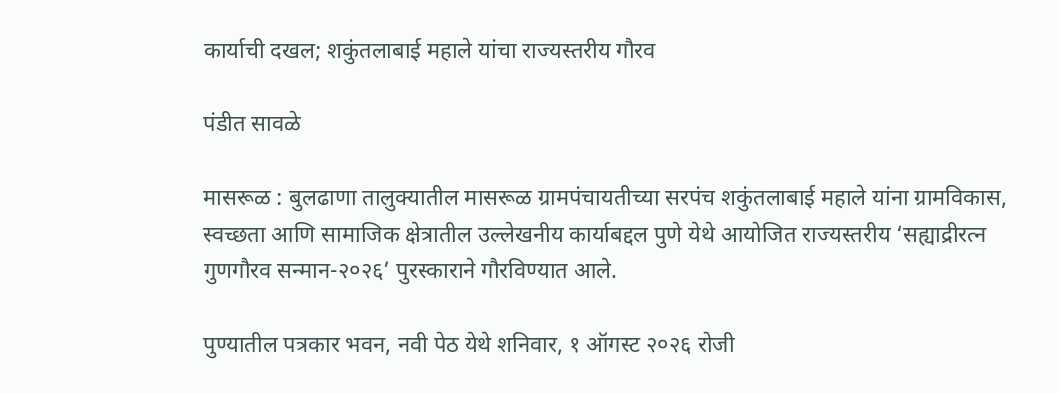कार्याची दखल; शकुंतलाबाई महाले यांचा राज्यस्तरीय गौरव

पंडीत सावळे

मासरूळ : बुलढाणा तालुक्यातील मासरूळ ग्रामपंचायतीच्या सरपंच शकुंतलाबाई महाले यांना ग्रामविकास, स्वच्छता आणि सामाजिक क्षेत्रातील उल्लेखनीय कार्याबद्दल पुणे येथे आयोजित राज्यस्तरीय ‘सह्याद्रीरत्न गुणगौरव सन्मान-२०२६’ पुरस्काराने गौरविण्यात आले.

पुण्यातील पत्रकार भवन, नवी पेठ येथे शनिवार, १ ऑगस्ट २०२६ रोजी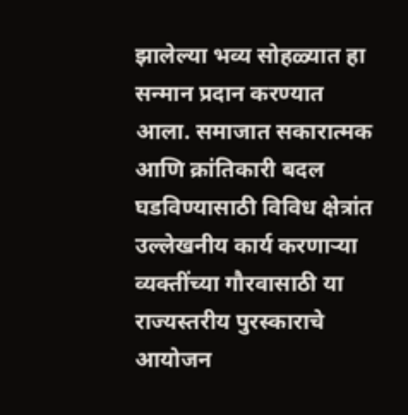झालेल्या भव्य सोहळ्यात हा सन्मान प्रदान करण्यात आला. समाजात सकारात्मक आणि क्रांतिकारी बदल घडविण्यासाठी विविध क्षेत्रांत उल्लेखनीय कार्य करणाऱ्या व्यक्तींच्या गौरवासाठी या राज्यस्तरीय पुरस्काराचे आयोजन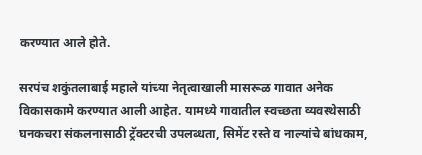करण्यात आले होते.

सरपंच शकुंतलाबाई महाले यांच्या नेतृत्वाखाली मासरूळ गावात अनेक विकासकामे करण्यात आली आहेत. यामध्ये गावातील स्वच्छता व्यवस्थेसाठी घनकचरा संकलनासाठी ट्रॅक्टरची उपलब्धता, सिमेंट रस्ते व नाल्यांचे बांधकाम,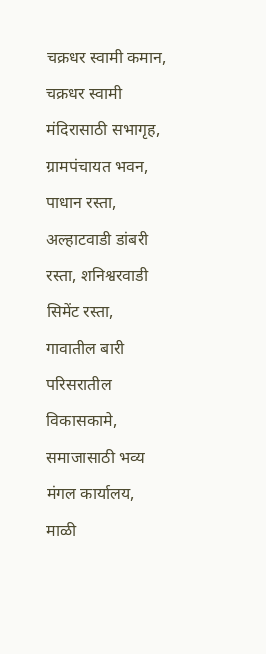चक्रधर स्वामी कमान, चक्रधर स्वामी मंदिरासाठी सभागृह, ग्रामपंचायत भवन, पाधान रस्ता, अल्हाटवाडी डांबरी रस्ता, शनिश्वरवाडी सिमेंट रस्ता, गावातील बारी परिसरातील विकासकामे, समाजासाठी भव्य मंगल कार्यालय, माळी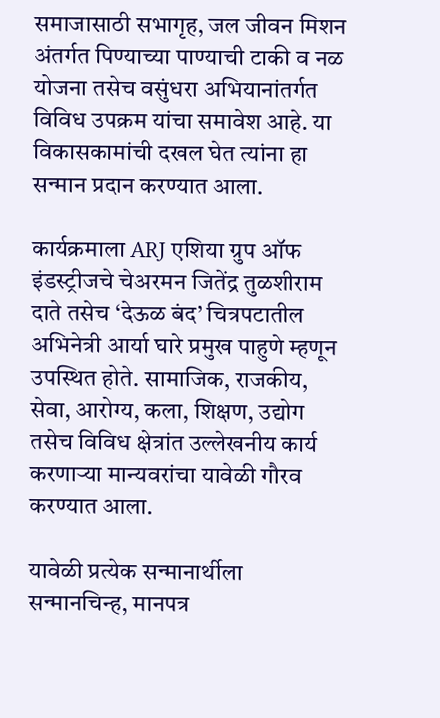समाजासाठी सभागृह, जल जीवन मिशन अंतर्गत पिण्याच्या पाण्याची टाकी व नळ योजना तसेच वसुंधरा अभियानांतर्गत विविध उपक्रम यांचा समावेश आहे. या विकासकामांची दखल घेत त्यांना हा सन्मान प्रदान करण्यात आला.

कार्यक्रमाला ARJ एशिया ग्रुप ऑफ इंडस्ट्रीजचे चेअरमन जितेंद्र तुळशीराम दाते तसेच ‘देऊळ बंद’ चित्रपटातील अभिनेत्री आर्या घारे प्रमुख पाहुणे म्हणून उपस्थित होते. सामाजिक, राजकीय, सेवा, आरोग्य, कला, शिक्षण, उद्योग तसेच विविध क्षेत्रांत उल्लेखनीय कार्य करणाऱ्या मान्यवरांचा यावेळी गौरव करण्यात आला.

यावेळी प्रत्येक सन्मानार्थीला सन्मानचिन्ह, मानपत्र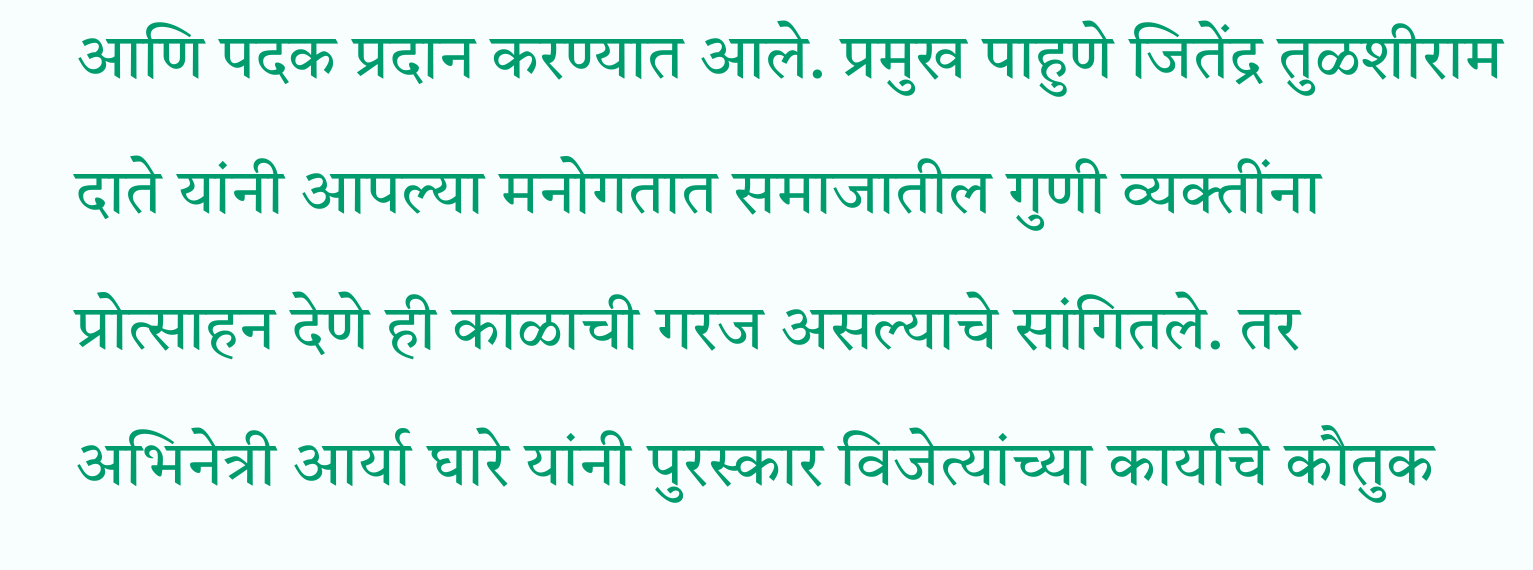आणि पदक प्रदान करण्यात आले. प्रमुख पाहुणे जितेंद्र तुळशीराम दाते यांनी आपल्या मनोगतात समाजातील गुणी व्यक्तींना प्रोत्साहन देणे ही काळाची गरज असल्याचे सांगितले. तर अभिनेत्री आर्या घारे यांनी पुरस्कार विजेत्यांच्या कार्याचे कौतुक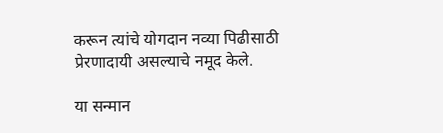करून त्यांचे योगदान नव्या पिढीसाठी प्रेरणादायी असल्याचे नमूद केले.

या सन्मान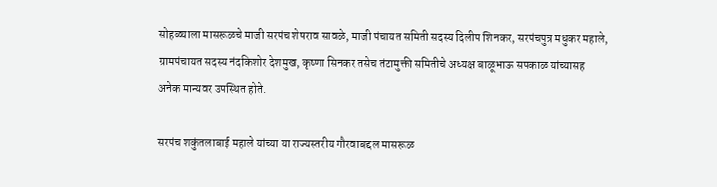सोहळ्याला मासरूळचे माजी सरपंच शेषराव सावळे, माजी पंचायत समिती सदस्य दिलीप शिनकर, सरपंचपुत्र मधुकर महाले, ग्रामपंचायत सदस्य नंदकिशोर देशमुख, कृष्णा सिनकर तसेच तंटामुक्ती समितीचे अध्यक्ष बाळूभाऊ सपकाळ यांच्यासह अनेक मान्यवर उपस्थित होते.

सरपंच शकुंतलाबाई महाले यांच्या या राज्यस्तरीय गौरवाबद्दल मासरूळ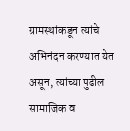ग्रामस्थांकडून त्यांचे अभिनंदन करण्यात येत असून, त्यांच्या पुढील सामाजिक व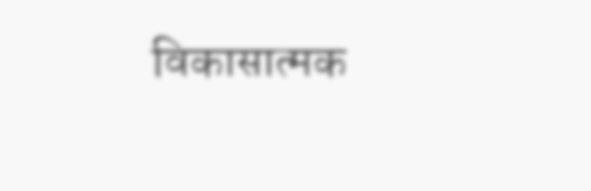विकासात्मक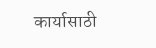कार्यासाठी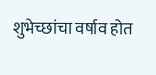शुभेच्छांचा वर्षाव होत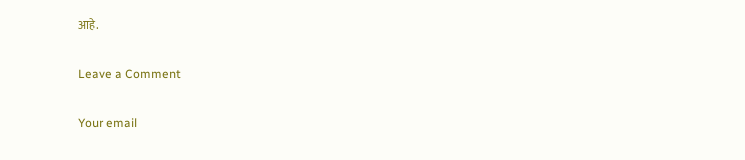आहे.

Leave a Comment

Your email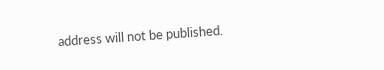address will not be published.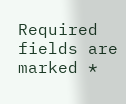Required fields are marked *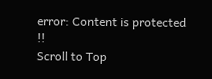error: Content is protected !!
Scroll to Top